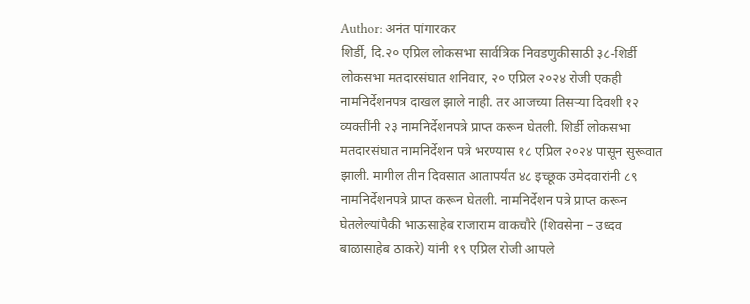Author: अनंत पांगारकर
शिर्डी, दि.२० एप्रिल लोकसभा सार्वत्रिक निवडणुकीसाठी ३८-शिर्डी लोकसभा मतदारसंघात शनिवार, २० एप्रिल २०२४ रोजी एकही नामनिर्देशनपत्र दाखल झाले नाही. तर आजच्या तिसऱ्या दिवशी १२ व्यक्तींनी २३ नामनिर्देशनपत्रे प्राप्त करून घेतली. शिर्डी लोकसभा मतदारसंघात नामनिर्देशन पत्रे भरण्यास १८ एप्रिल २०२४ पासून सुरूवात झाली. मागील तीन दिवसात आतापर्यंत ४८ इच्छूक उमेदवारांनी ८९ नामनिर्देशनपत्रे प्राप्त करून घेतली. नामनिर्देशन पत्रे प्राप्त करून घेतलेल्यांपैकी भाऊसाहेब राजाराम वाकचौरे (शिवसेना – उध्दव बाळासाहेब ठाकरे) यांनी १९ एप्रिल रोजी आपले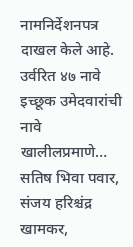नामनिर्देशनपत्र दाखल केले आहे. उर्वरित ४७ नावे इच्छूक उमेदवारांची नावे खालीलप्रमाणे… सतिष भिवा पवार, संजय हरिश्चंद्र खामकर,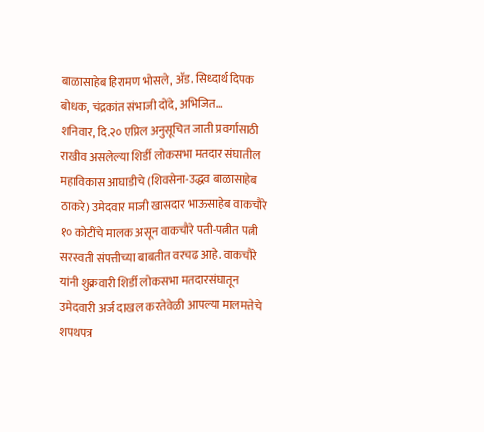बाळासाहेब हिरामण भोसले, ॲड. सिध्दार्थ दिपक बोधक, चंद्रकांत संभाजी दोंदे, अभिजित…
शनिवार, दि.२० एप्रिल अनुसूचित जाती प्रवर्गासाठी राखीव असलेल्या शिर्डी लोकसभा मतदार संघातील महाविकास आघाडीचे (शिवसेना-उद्धव बाळासाहेब ठाकरे) उमेदवार माजी खासदार भाऊसाहेब वाकचौरे १० कोटींचे मालक असून वाकचौरे पती-पत्नीत पत्नी सरस्वती संपत्तीच्या बाबतीत वरचढ आहे. वाकचौरे यांनी शुक्रवारी शिर्डी लोकसभा मतदारसंघातून उमेदवारी अर्ज दाखल करतेवेळी आपल्या मालमत्तेचे शपथपत्र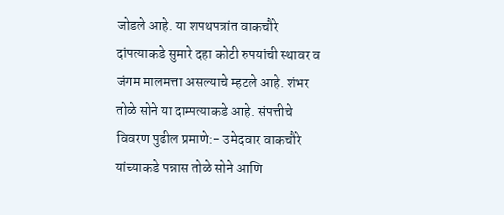जोडले आहे. या शपथपत्रांत वाकचौरे दांपत्याकडे सुमारे दहा कोटी रुपयांची स्थावर व जंगम मालमत्ता असल्याचे म्हटले आहे. शंभर तोळे सोने या दाम्पत्याकडे आहे. संपत्तीचे विवरण पुढील प्रमाणे:- उमेदवार वाकचौरे यांच्याकडे पन्नास तोळे सोने आणि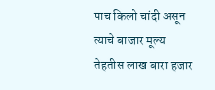पाच किलो चांदी असून त्याचे बाजार मूल्य तेहतीस लाख बारा हजार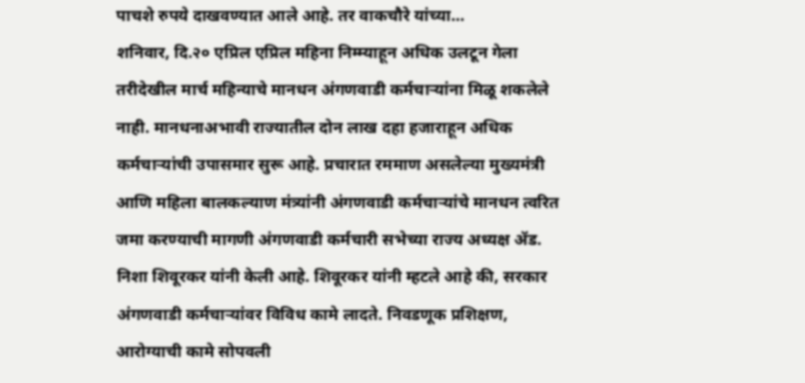पाचशे रुपये दाखवण्यात आले आहे. तर वाकचौरे यांच्या…
शनिवार, दि.२० एप्रिल एप्रिल महिना निम्म्याहून अधिक उलटून गेला तरीदेखील मार्च महिन्याचे मानधन अंगणवाडी कर्मचाऱ्यांना मिळू शकलेले नाही. मानधनाअभावी राज्यातील दोन लाख दहा हजाराहून अधिक कर्मचाऱ्यांची उपासमार सुरू आहे. प्रचारात रममाण असलेल्या मुख्यमंत्री आणि महिला बालकल्याण मंत्र्यांनी अंगणवाडी कर्मचाऱ्यांचे मानधन त्वरित जमा करण्याची मागणी अंगणवाडी कर्मचारी सभेच्या राज्य अध्यक्ष ॲड. निशा शिवूरकर यांनी केली आहे. शिवूरकर यांनी म्हटले आहे की, सरकार अंगणवाडी कर्मचाऱ्यांवर विविध कामे लादते. निवडणूक प्रशिक्षण, आरोग्याची कामे सोपवली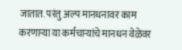जातात. परंतु अल्प मानधनावर काम करणाऱ्या या कर्मचाऱ्यांचे मानधन वेळेवर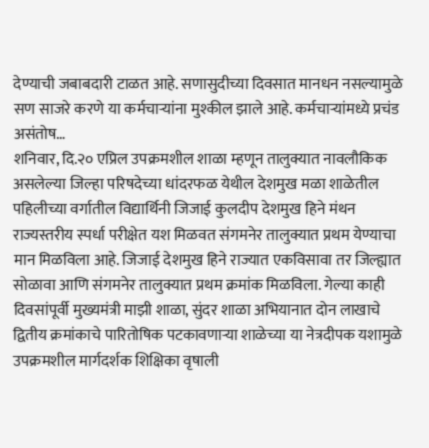देण्याची जबाबदारी टाळत आहे. सणासुदीच्या दिवसात मानधन नसल्यामुळे सण साजरे करणे या कर्मचाऱ्यांना मुश्कील झाले आहे. कर्मचाऱ्यांमध्ये प्रचंड असंतोष…
शनिवार, दि.२० एप्रिल उपक्रमशील शाळा म्हणून तालुक्यात नावलौकिक असलेल्या जिल्हा परिषदेच्या धांदरफळ येथील देशमुख मळा शाळेतील पहिलीच्या वर्गातील विद्यार्थिनी जिजाई कुलदीप देशमुख हिने मंथन राज्यस्तरीय स्पर्धा परीक्षेत यश मिळवत संगमनेर तालुक्यात प्रथम येण्याचा मान मिळविला आहे. जिजाई देशमुख हिने राज्यात एकविसावा तर जिल्ह्यात सोळावा आणि संगमनेर तालुक्यात प्रथम क्रमांक मिळविला. गेल्या काही दिवसांपूर्वी मुख्यमंत्री माझी शाळा, सुंदर शाळा अभियानात दोन लाखाचे द्वितीय क्रमांकाचे पारितोषिक पटकावणाऱ्या शाळेच्या या नेत्रदीपक यशामुळे उपक्रमशील मार्गदर्शक शिक्षिका वृषाली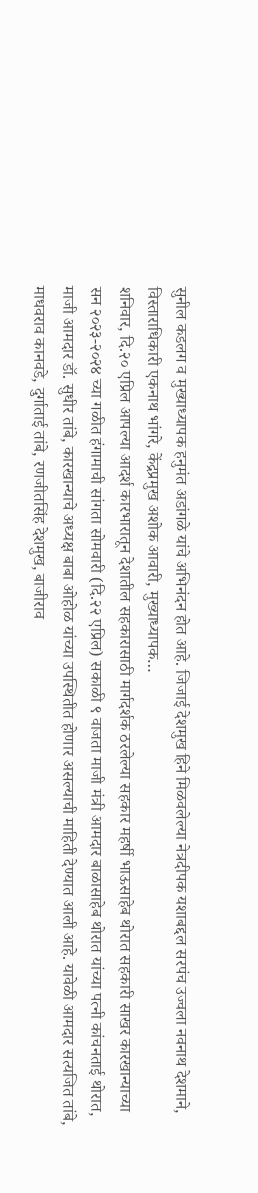सुनील कडलग व मुख्याध्यापक हनुमंत अडांगळे यांचे अभिनंदन होत आहे. जिजाई देशमुख हिने मिळवलेल्या नेत्रदीपक यशाबद्दल सरपंच उज्वला नवनाथ देशमाने, विस्ताराधिकारी एकनाथ भांगरे, केंद्रप्रमुख अशोक आवारी, मुख्याध्यापक…
शनिवार, दि.२० एप्रिल आपल्या आदर्श कारभारातून देशातील सहकारासाठी मार्गदर्शक ठरलेल्या सहकार महर्षी भाऊसाहेब थोरात सहकारी साखर कारखान्याच्या सन २०२३-२०२४ च्या गळीत हंगामाची सांगता सोमवारी (दि.२२ एप्रिल) सकाळी ९ वाजता माजी मंत्री आमदार बाळासाहेब थोरात यांच्या पत्नी कांचनताई थोरात, माजी आमदार डॉ. सुधीर तांबे, कारखान्याचे अध्यक्ष बाबा ओहोळ यांच्या उपस्थितीत होणार असल्याची माहिती देण्यात आली आहे. यावेळी आमदार सत्यजित तांबे, माधवराव कानवडे, दुर्गाताई तांबे, रणजीतसिंह देशमुख, बाजीराव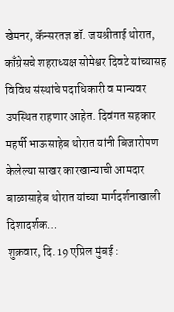खेमनर, कॅन्सरतज्ञ डॉ. जयश्रीताई थोरात, काँग्रेसचे शहराध्यक्ष सोमेश्वर दिवटे यांच्यासह विविध संस्थांचे पदाधिकारी व मान्यवर उपस्थित राहणार आहेत. दिवंगत सहकार महर्षी भाऊसाहेब थोरात यांनी बिजारोपण केलेल्या साखर कारखान्याची आमदार बाळासाहेब थोरात यांच्या मार्गदर्शनाखाली दिशादर्शक…
शुक्रवार, दि. 19 एप्रिल मुंबई :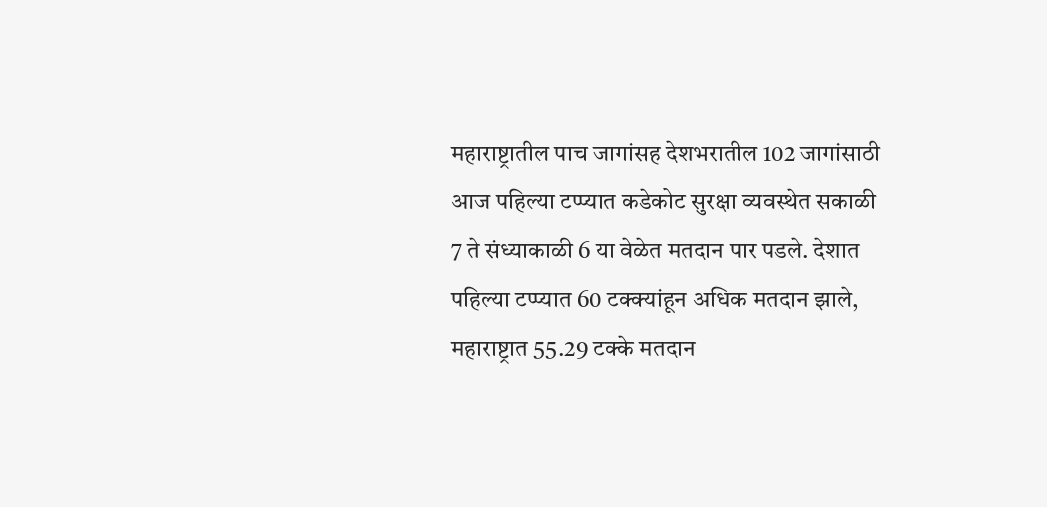महाराष्ट्रातील पाच जागांसह देशभरातील 102 जागांसाठी आज पहिल्या टप्प्यात कडेकोट सुरक्षा व्यवस्थेत सकाळी 7 ते संध्याकाळी 6 या वेळेत मतदान पार पडले. देशात पहिल्या टप्प्यात 60 टक्क्यांहून अधिक मतदान झाले, महाराष्ट्रात 55.29 टक्के मतदान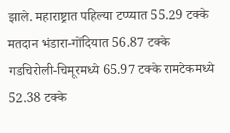झाले. महाराष्ट्रात पहिल्या टप्प्यात 55.29 टक्के मतदान भंडारा-गोंदियात 56.87 टक्के गडचिरोली-चिमूरमध्ये 65.97 टक्के रामटेकमध्ये 52.38 टक्के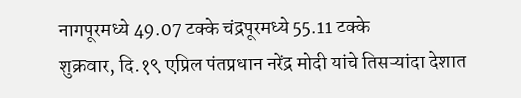नागपूरमध्ये 49.07 टक्के चंद्रपूरमध्ये 55.11 टक्के
शुक्रवार, दि.१९ एप्रिल पंतप्रधान नरेंद्र मोदी यांचे तिसऱ्यांदा देशात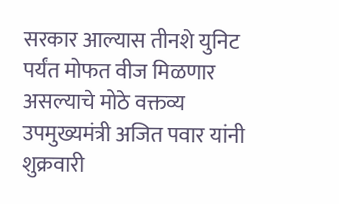सरकार आल्यास तीनशे युनिट पर्यंत मोफत वीज मिळणार असल्याचे मोठे वक्तव्य उपमुख्यमंत्री अजित पवार यांनी शुक्रवारी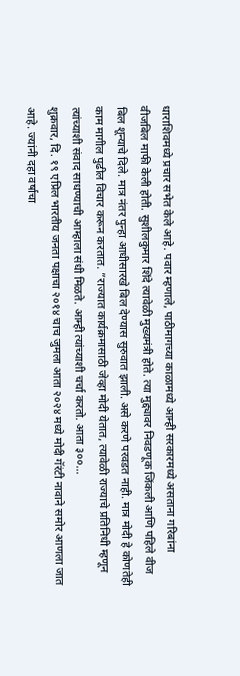धाराशिवमध्ये प्रचार सभेत केले आहे. पवार म्हणाले, पाठीमागच्या काळामध्ये आम्ही सरकारमध्ये असताना गरिबांना वीजबिल माफी केली होती. सुशीलकुमार शिंदे त्यावेळी मुख्यमंत्री होते. त्या मुद्द्यावर निवडणूक जिंकली आणि पहिले वीज बिल शून्याचे दिले. मात्र नंतर पुन्हा आधीसारखे बिल देण्यास सुरुवात झाली. असे करणे परवडत नाही. मात्र मोदी हे कोणतेही काम मागील पुढील विचार करून करतात. ”राज्यात कार्यक्रमासाठी जेव्हा मोदी येतात, त्यावेळी राज्याचे प्रतिनिधी म्हणून त्यांच्याशी संवाद साधण्याची आम्हाला संधी मिळते. आम्ही त्यांच्याशी चर्चा करतो. आता ३००…
शुक्रवार, दि. १९ एप्रिल भारतीय जनता पक्षाचा २०१४ चाच जुमला आता २०२४ मध्ये मोदी गॅरंटी नावाने समोर आणला जात आहे. ज्यांनी दहा वर्षाचा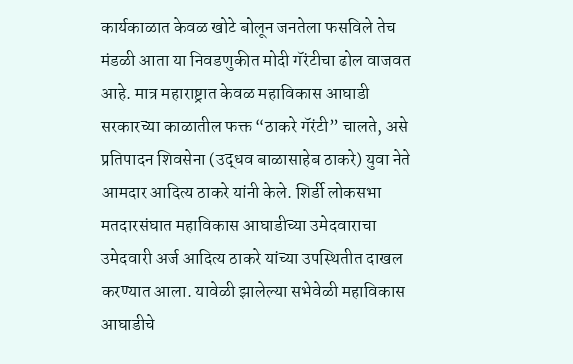कार्यकाळात केवळ खोटे बोलून जनतेला फसविले तेच मंडळी आता या निवडणुकीत मोदी गॅरंटीचा ढोल वाजवत आहे. मात्र महाराष्ट्रात केवळ महाविकास आघाडी सरकारच्या काळातील फक्त “ठाकरे गॅरंटी” चालते, असे प्रतिपादन शिवसेना (उद्धव बाळासाहेब ठाकरे) युवा नेते आमदार आदित्य ठाकरे यांनी केले. शिर्डी लोकसभा मतदारसंघात महाविकास आघाडीच्या उमेदवाराचा उमेदवारी अर्ज आदित्य ठाकरे यांच्या उपस्थितीत दाखल करण्यात आला. यावेळी झालेल्या सभेवेळी महाविकास आघाडीचे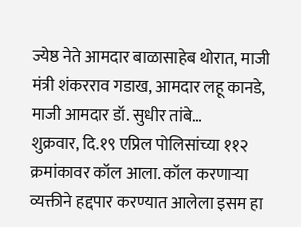ज्येष्ठ नेते आमदार बाळासाहेब थोरात, माजी मंत्री शंकरराव गडाख, आमदार लहू कानडे, माजी आमदार डॉ. सुधीर तांबे…
शुक्रवार, दि.१९ एप्रिल पोलिसांच्या ११२ क्रमांकावर कॉल आला. कॉल करणाऱ्या व्यक्तीने हद्दपार करण्यात आलेला इसम हा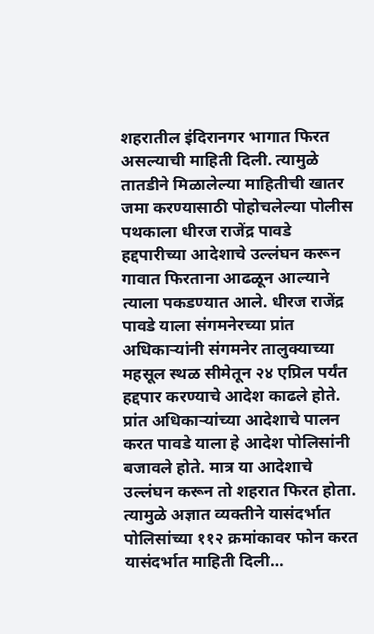शहरातील इंदिरानगर भागात फिरत असल्याची माहिती दिली. त्यामुळे तातडीने मिळालेल्या माहितीची खातर जमा करण्यासाठी पोहोचलेल्या पोलीस पथकाला धीरज राजेंद्र पावडे हद्दपारीच्या आदेशाचे उल्लंघन करून गावात फिरताना आढळून आल्याने त्याला पकडण्यात आले. धीरज राजेंद्र पावडे याला संगमनेरच्या प्रांत अधिकाऱ्यांनी संगमनेर तालुक्याच्या महसूल स्थळ सीमेतून २४ एप्रिल पर्यंत हद्दपार करण्याचे आदेश काढले होते. प्रांत अधिकाऱ्यांच्या आदेशाचे पालन करत पावडे याला हे आदेश पोलिसांनी बजावले होते. मात्र या आदेशाचे उल्लंघन करून तो शहरात फिरत होता. त्यामुळे अज्ञात व्यक्तीने यासंदर्भात पोलिसांच्या ११२ क्रमांकावर फोन करत यासंदर्भात माहिती दिली…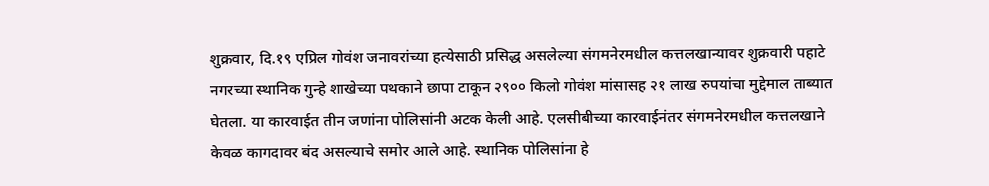शुक्रवार, दि.१९ एप्रिल गोवंश जनावरांच्या हत्येसाठी प्रसिद्ध असलेल्या संगमनेरमधील कत्तलखान्यावर शुक्रवारी पहाटे नगरच्या स्थानिक गुन्हे शाखेच्या पथकाने छापा टाकून २९०० किलो गोवंश मांसासह २१ लाख रुपयांचा मुद्देमाल ताब्यात घेतला. या कारवाईत तीन जणांना पोलिसांनी अटक केली आहे. एलसीबीच्या कारवाईनंतर संगमनेरमधील कत्तलखाने केवळ कागदावर बंद असल्याचे समोर आले आहे. स्थानिक पोलिसांना हे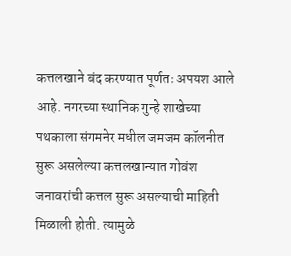कत्तलखाने बंद करण्यात पूर्णतः अपयश आले आहे. नगरच्या स्थानिक गुन्हे शाखेच्या पथकाला संगमनेर मधील जमजम कॉलनीत सुरू असलेल्या कत्तलखान्यात गोवंश जनावरांची कत्तल सुरू असल्याची माहिती मिळाली होती. त्यामुळे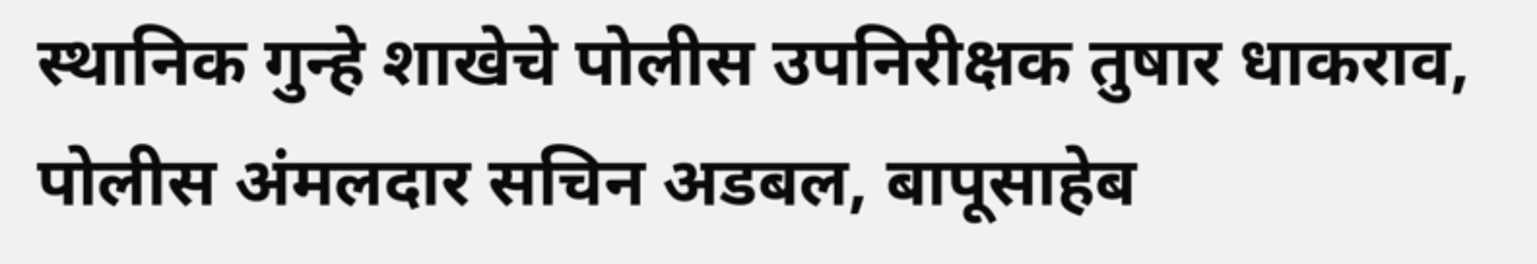स्थानिक गुन्हे शाखेचे पोलीस उपनिरीक्षक तुषार धाकराव, पोलीस अंमलदार सचिन अडबल, बापूसाहेब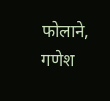फोलाने, गणेश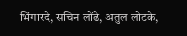भिंगारदे, सचिन लोंढे, अतुल लोटके,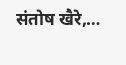संतोष खैरे,…